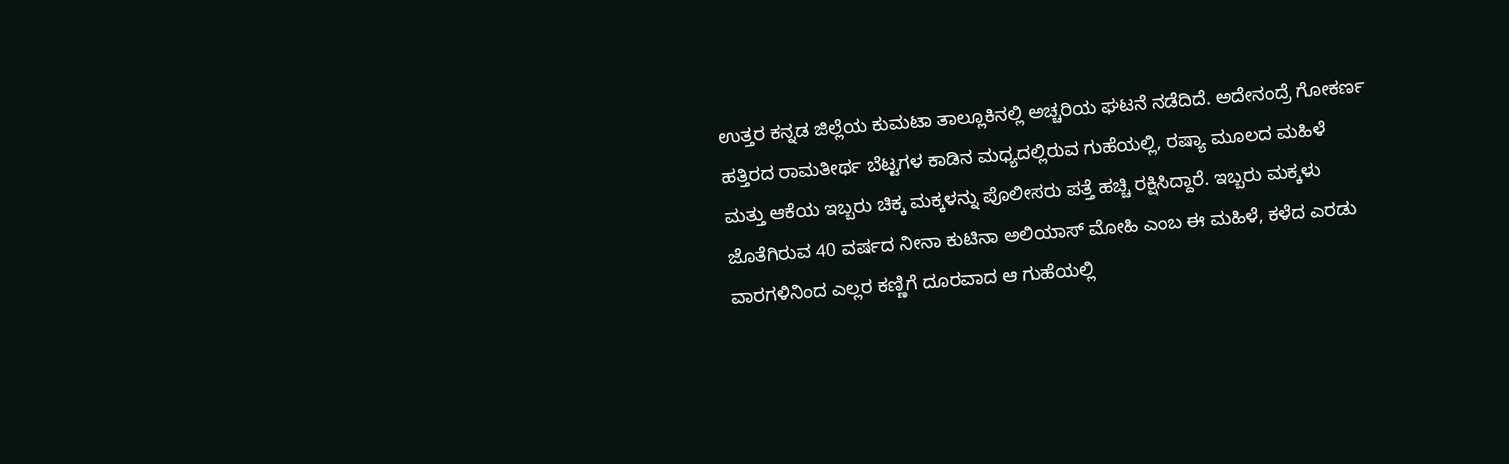ಉತ್ತರ ಕನ್ನಡ ಜಿಲ್ಲೆಯ ಕುಮಟಾ ತಾಲ್ಲೂಕಿನಲ್ಲಿ ಅಚ್ಚರಿಯ ಘಟನೆ ನಡೆದಿದೆ. ಅದೇನಂದ್ರೆ ಗೋಕರ್ಣ ಹತ್ತಿರದ ರಾಮತೀರ್ಥ ಬೆಟ್ಟಗಳ ಕಾಡಿನ ಮಧ್ಯದಲ್ಲಿರುವ ಗುಹೆಯಲ್ಲಿ, ರಷ್ಯಾ ಮೂಲದ ಮಹಿಳೆ ಮತ್ತು ಆಕೆಯ ಇಬ್ಬರು ಚಿಕ್ಕ ಮಕ್ಕಳನ್ನು ಪೊಲೀಸರು ಪತ್ತೆ ಹಚ್ಚಿ ರಕ್ಷಿಸಿದ್ದಾರೆ. ಇಬ್ಬರು ಮಕ್ಕಳು ಜೊತೆಗಿರುವ 40 ವರ್ಷದ ನೀನಾ ಕುಟಿನಾ ಅಲಿಯಾಸ್ ಮೋಹಿ ಎಂಬ ಈ ಮಹಿಳೆ, ಕಳೆದ ಎರಡು ವಾರಗಳಿನಿಂದ ಎಲ್ಲರ ಕಣ್ಣಿಗೆ ದೂರವಾದ ಆ ಗುಹೆಯಲ್ಲಿ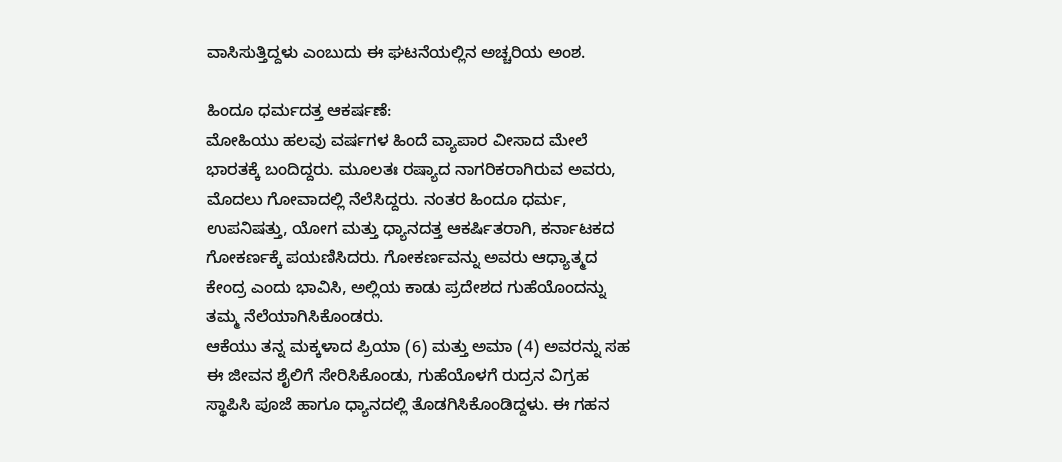ವಾಸಿಸುತ್ತಿದ್ದಳು ಎಂಬುದು ಈ ಘಟನೆಯಲ್ಲಿನ ಅಚ್ಚರಿಯ ಅಂಶ.

ಹಿಂದೂ ಧರ್ಮದತ್ತ ಆಕರ್ಷಣೆ:
ಮೋಹಿಯು ಹಲವು ವರ್ಷಗಳ ಹಿಂದೆ ವ್ಯಾಪಾರ ವೀಸಾದ ಮೇಲೆ ಭಾರತಕ್ಕೆ ಬಂದಿದ್ದರು. ಮೂಲತಃ ರಷ್ಯಾದ ನಾಗರಿಕರಾಗಿರುವ ಅವರು, ಮೊದಲು ಗೋವಾದಲ್ಲಿ ನೆಲೆಸಿದ್ದರು. ನಂತರ ಹಿಂದೂ ಧರ್ಮ, ಉಪನಿಷತ್ತು, ಯೋಗ ಮತ್ತು ಧ್ಯಾನದತ್ತ ಆಕರ್ಷಿತರಾಗಿ, ಕರ್ನಾಟಕದ ಗೋಕರ್ಣಕ್ಕೆ ಪಯಣಿಸಿದರು. ಗೋಕರ್ಣವನ್ನು ಅವರು ಆಧ್ಯಾತ್ಮದ ಕೇಂದ್ರ ಎಂದು ಭಾವಿಸಿ, ಅಲ್ಲಿಯ ಕಾಡು ಪ್ರದೇಶದ ಗುಹೆಯೊಂದನ್ನು ತಮ್ಮ ನೆಲೆಯಾಗಿಸಿಕೊಂಡರು.
ಆಕೆಯು ತನ್ನ ಮಕ್ಕಳಾದ ಪ್ರಿಯಾ (6) ಮತ್ತು ಅಮಾ (4) ಅವರನ್ನು ಸಹ ಈ ಜೀವನ ಶೈಲಿಗೆ ಸೇರಿಸಿಕೊಂಡು, ಗುಹೆಯೊಳಗೆ ರುದ್ರನ ವಿಗ್ರಹ ಸ್ಥಾಪಿಸಿ ಪೂಜೆ ಹಾಗೂ ಧ್ಯಾನದಲ್ಲಿ ತೊಡಗಿಸಿಕೊಂಡಿದ್ದಳು. ಈ ಗಹನ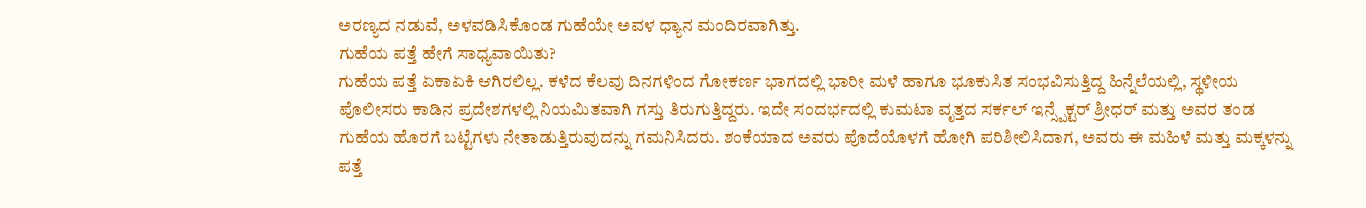ಅರಣ್ಯದ ನಡುವೆ, ಅಳವಡಿಸಿಕೊಂಡ ಗುಹೆಯೇ ಅವಳ ಧ್ಯಾನ ಮಂದಿರವಾಗಿತ್ತು.
ಗುಹೆಯ ಪತ್ತೆ ಹೇಗೆ ಸಾಧ್ಯವಾಯಿತು?
ಗುಹೆಯ ಪತ್ತೆ ಏಕಾಏಕಿ ಆಗಿರಲಿಲ್ಲ. ಕಳೆದ ಕೆಲವು ದಿನಗಳಿಂದ ಗೋಕರ್ಣ ಭಾಗದಲ್ಲಿ ಭಾರೀ ಮಳೆ ಹಾಗೂ ಭೂಕುಸಿತ ಸಂಭವಿಸುತ್ತಿದ್ದ ಹಿನ್ನೆಲೆಯಲ್ಲಿ, ಸ್ಥಳೀಯ ಪೊಲೀಸರು ಕಾಡಿನ ಪ್ರದೇಶಗಳಲ್ಲಿ ನಿಯಮಿತವಾಗಿ ಗಸ್ತು ತಿರುಗುತ್ತಿದ್ದರು. ಇದೇ ಸಂದರ್ಭದಲ್ಲಿ ಕುಮಟಾ ವೃತ್ತದ ಸರ್ಕಲ್ ಇನ್ಸ್ಪೆಕ್ಟರ್ ಶ್ರೀಧರ್ ಮತ್ತು ಅವರ ತಂಡ ಗುಹೆಯ ಹೊರಗೆ ಬಟ್ಟೆಗಳು ನೇತಾಡುತ್ತಿರುವುದನ್ನು ಗಮನಿಸಿದರು. ಶಂಕೆಯಾದ ಅವರು ಪೊದೆಯೊಳಗೆ ಹೋಗಿ ಪರಿಶೀಲಿಸಿದಾಗ, ಅವರು ಈ ಮಹಿಳೆ ಮತ್ತು ಮಕ್ಕಳನ್ನು ಪತ್ತೆ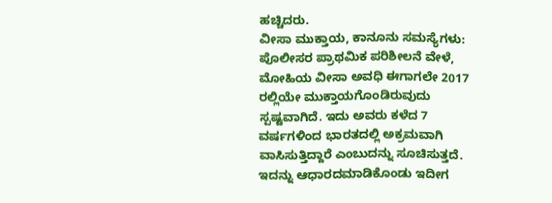ಹಚ್ಚಿದರು.
ವೀಸಾ ಮುಕ್ತಾಯ, ಕಾನೂನು ಸಮಸ್ಯೆಗಳು:
ಪೊಲೀಸರ ಪ್ರಾಥಮಿಕ ಪರಿಶೀಲನೆ ವೇಳೆ, ಮೋಹಿಯ ವೀಸಾ ಅವಧಿ ಈಗಾಗಲೇ 2017 ರಲ್ಲಿಯೇ ಮುಕ್ತಾಯಗೊಂಡಿರುವುದು ಸ್ಪಷ್ಟವಾಗಿದೆ. ಇದು ಅವರು ಕಳೆದ 7 ವರ್ಷಗಳಿಂದ ಭಾರತದಲ್ಲಿ ಅಕ್ರಮವಾಗಿ ವಾಸಿಸುತ್ತಿದ್ದಾರೆ ಎಂಬುದನ್ನು ಸೂಚಿಸುತ್ತದೆ. ಇದನ್ನು ಆಧಾರದಮಾಡಿಕೊಂಡು ಇದೀಗ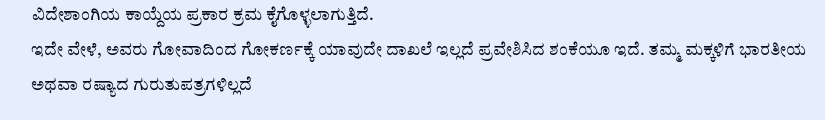ವಿದೇಶಾಂಗಿಯ ಕಾಯ್ದೆಯ ಪ್ರಕಾರ ಕ್ರಮ ಕೈಗೊಳ್ಳಲಾಗುತ್ತಿದೆ.
ಇದೇ ವೇಳೆ, ಅವರು ಗೋವಾದಿಂದ ಗೋಕರ್ಣಕ್ಕೆ ಯಾವುದೇ ದಾಖಲೆ ಇಲ್ಲದೆ ಪ್ರವೇಶಿಸಿದ ಶಂಕೆಯೂ ಇದೆ. ತಮ್ಮ ಮಕ್ಕಳಿಗೆ ಭಾರತೀಯ ಅಥವಾ ರಷ್ಯಾದ ಗುರುತುಪತ್ರಗಳಿಲ್ಲದೆ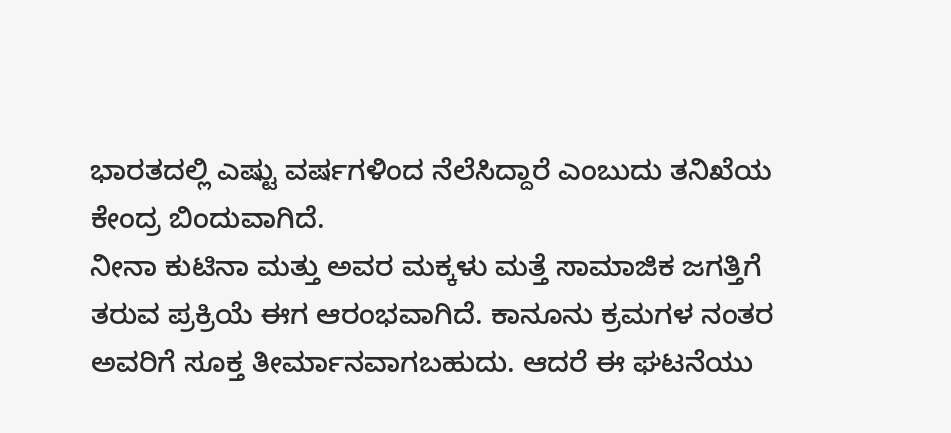ಭಾರತದಲ್ಲಿ ಎಷ್ಟು ವರ್ಷಗಳಿಂದ ನೆಲೆಸಿದ್ದಾರೆ ಎಂಬುದು ತನಿಖೆಯ ಕೇಂದ್ರ ಬಿಂದುವಾಗಿದೆ.
ನೀನಾ ಕುಟಿನಾ ಮತ್ತು ಅವರ ಮಕ್ಕಳು ಮತ್ತೆ ಸಾಮಾಜಿಕ ಜಗತ್ತಿಗೆ ತರುವ ಪ್ರಕ್ರಿಯೆ ಈಗ ಆರಂಭವಾಗಿದೆ. ಕಾನೂನು ಕ್ರಮಗಳ ನಂತರ ಅವರಿಗೆ ಸೂಕ್ತ ತೀರ್ಮಾನವಾಗಬಹುದು. ಆದರೆ ಈ ಘಟನೆಯು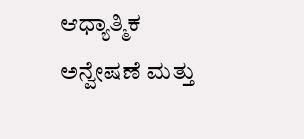ಆಧ್ಯಾತ್ಮಿಕ ಅನ್ವೇಷಣೆ ಮತ್ತು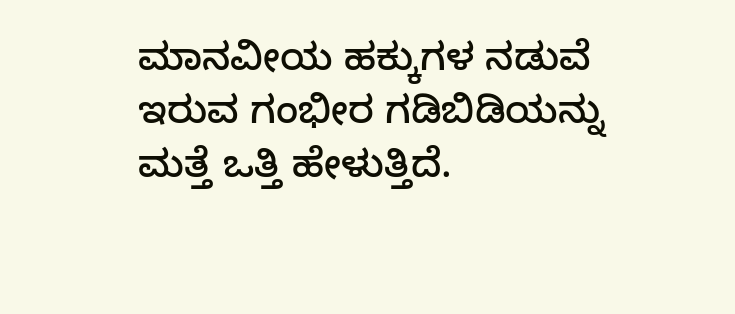ಮಾನವೀಯ ಹಕ್ಕುಗಳ ನಡುವೆ ಇರುವ ಗಂಭೀರ ಗಡಿಬಿಡಿಯನ್ನು ಮತ್ತೆ ಒತ್ತಿ ಹೇಳುತ್ತಿದೆ.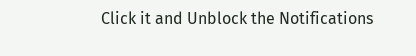Click it and Unblock the Notifications